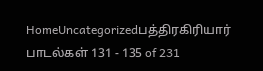HomeUncategorizedபத்திரகிரியார் பாடல்கள் 131 - 135 of 231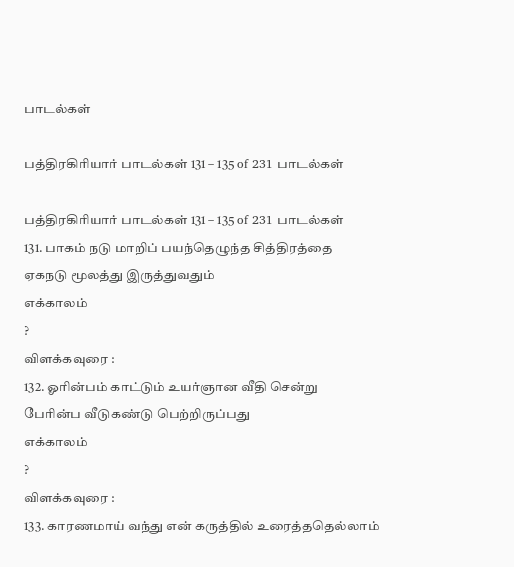பாடல்கள்

பத்திரகிரியார் பாடல்கள் 131 – 135 of 231 பாடல்கள்

பத்திரகிரியார் பாடல்கள் 131 – 135 of 231 பாடல்கள்
131. பாகம் நடு மாறிப் பயந்தெழுந்த சித்திரத்தை
ஏகநடு மூலத்து இருத்துவதும்
எக்காலம்
?
விளக்கவுரை :
132. ஓரின்பம் காட்டும் உயர்ஞான வீதி சென்று
பேரின்ப வீடுகண்டு பெற்றிருப்பது
எக்காலம்
?
விளக்கவுரை :
133. காரணமாய் வந்து என் கருத்தில் உரைத்ததெல்லாம்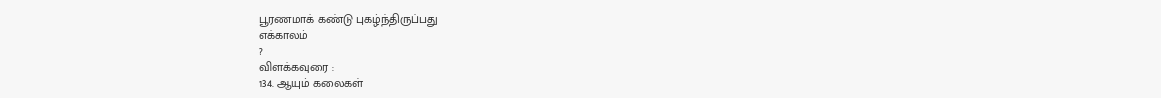பூரணமாக் கண்டு புகழ்ந்திருப்பது
எக்காலம்
?
விளக்கவுரை :
134. ஆயும் கலைகள்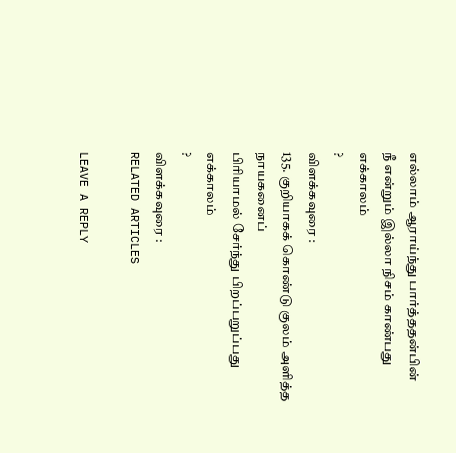எல்லாம் ஆராய்ந்து பார்த்ததன்பின்
நீ என்றும் இல்லா நிசம் காண்பது
எக்காலம்
?
விளக்கவுரை :
135. குறியாகக் கொண்டு குலம் அளித்த நாயகனைப்
பிரியாமல் சேர்ந்து பிறப்பறுப்பது
எக்காலம்
?
விளக்கவுரை :
RELATED ARTICLES

LEAVE A REPLY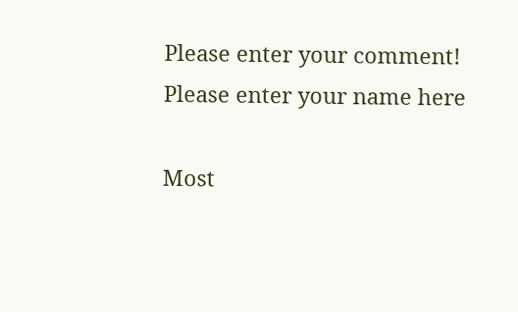Please enter your comment!
Please enter your name here

Most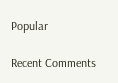Popular

Recent Comments